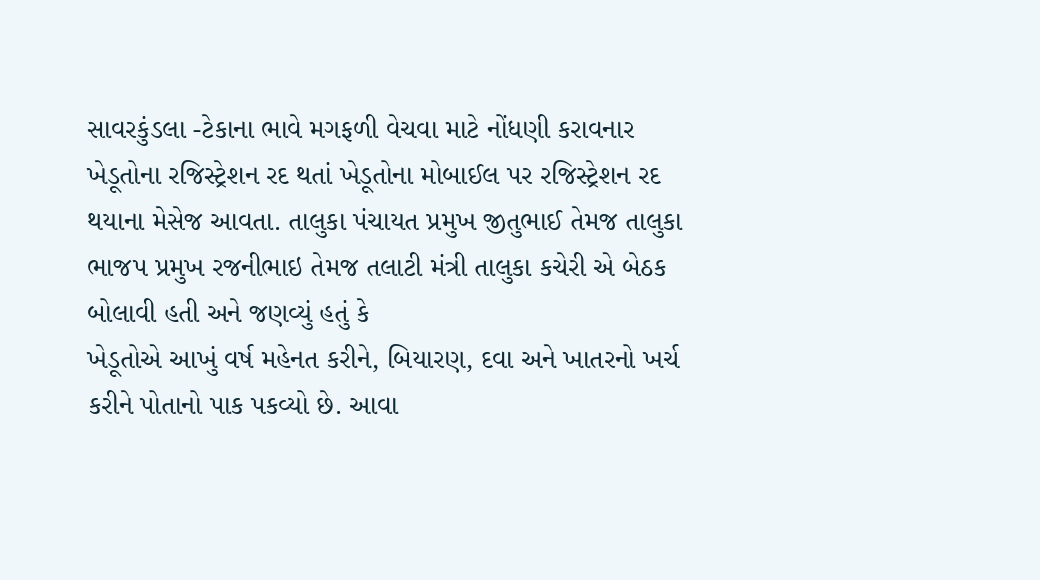સાવરકુંડલા -ટેકાના ભાવે મગફળી વેચવા માટે નોંધણી કરાવનાર ખેડૂતોના રજિસ્ટ્રેશન રદ થતાં ખેડૂતોના મોબાઈલ પર રજિસ્ટ્રેશન રદ થયાના મેસેજ આવતા. તાલુકા પંચાયત પ્રમુખ જીતુભાઈ તેમજ તાલુકા ભાજપ પ્રમુખ રજનીભાઇ તેમજ તલાટી મંત્રી તાલુકા કચેરી એ બેઠક બોલાવી હતી અને જણવ્યું હતું કે
ખેડૂતોએ આખું વર્ષ મહેનત કરીને, બિયારણ, દવા અને ખાતરનો ખર્ચ કરીને પોતાનો પાક પકવ્યો છે. આવા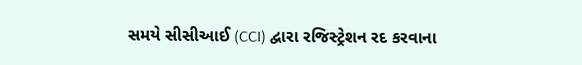સમયે સીસીઆઈ (CCI) દ્વારા રજિસ્ટ્રેશન રદ કરવાના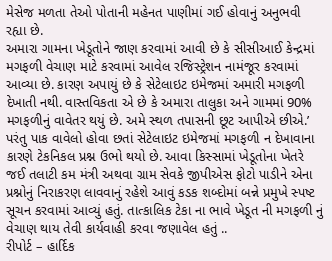મેસેજ મળતા તેઓ પોતાની મહેનત પાણીમાં ગઈ હોવાનું અનુભવી રહ્યા છે.
અમારા ગામના ખેડૂતોને જાણ કરવામાં આવી છે કે સીસીઆઈ કેન્દ્રમાં મગફળી વેચાણ માટે કરવામાં આવેલ રજિસ્ટ્રેશન નામંજૂર કરવામાં આવ્યા છે. કારણ અપાયું છે કે સેટેલાઇટ ઇમેજમાં અમારી મગફળી દેખાતી નથી. વાસ્તવિકતા એ છે કે અમારા તાલુકા અને ગામમાં 90% મગફળીનું વાવેતર થયું છે. અમે સ્થળ તપાસની છૂટ આપીએ છીએ.’
પરંતુ પાક વાવેલો હોવા છતાં સેટેલાઇટ ઇમેજમાં મગફળી ન દેખાવાના કારણે ટેકનિકલ પ્રશ્ન ઉભો થયો છે. આવા કિસ્સામાં ખેડૂતોના ખેતરે જઈ તલાટી કમ મંત્રી અથવા ગ્રામ સેવકે જીપીએસ ફોટો પાડીને એના પ્રશ્નોનું નિરાકરણ લાવવાનું રહેશે આવું કડક શબ્દોમાં બન્ને પ્રમુખે સ્પષ્ટ સૂચન કરવામાં આવ્યું હતું. તાત્કાલિક ટેકા ના ભાવે ખેડૂત ની મગફળી નું વેચાણ થાય તેવી કાર્યવાહી કરવા જણાવેલ હતું ..
રીપોર્ટ – હાર્દિક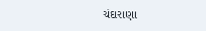ચંદારાણા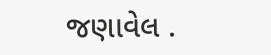જણાવેલ .